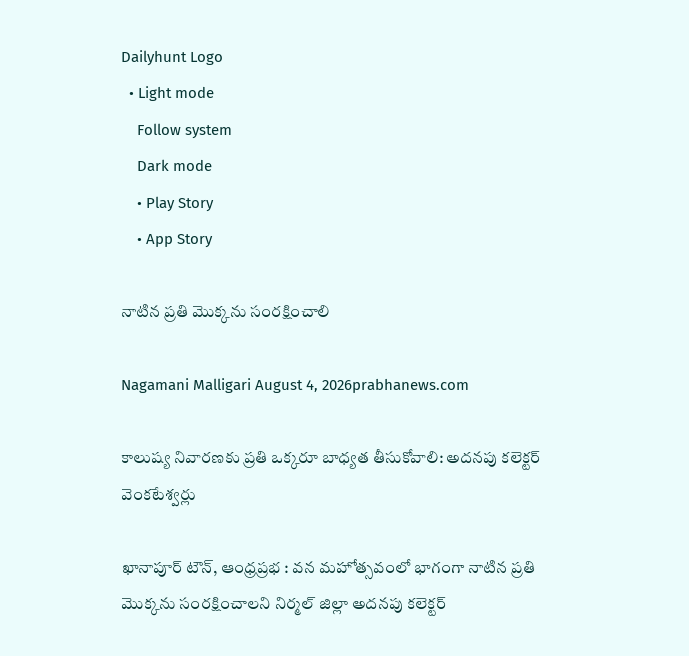Dailyhunt Logo
  • Light mode
    Follow system
    Dark mode
    • Play Story
    • App Story

నాటిన ప్రతి మొక్కను సంరక్షించాలి

Nagamani Malligari August 4, 2026prabhanews.com

కాలుష్య నివారణకు ప్రతి ఒక్కరూ బాధ్యత తీసుకోవాలి: అదనపు కలెక్టర్ వెంకటేశ్వర్లు

ఖానాపూర్ టౌన్, ఆంధ్రప్రభ : వన మహోత్సవంలో భాగంగా నాటిన ప్రతి మొక్కను సంరక్షించాలని నిర్మల్ జిల్లా అదనపు కలెక్టర్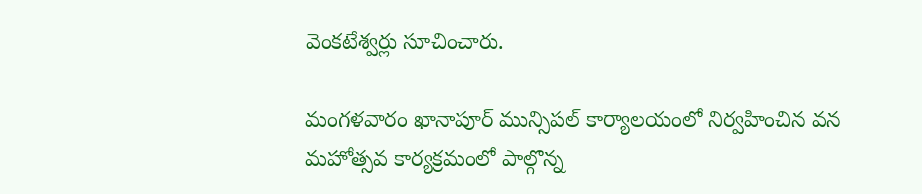వెంకటేశ్వర్లు సూచించారు.

మంగళవారం ఖానాపూర్ మున్సిపల్ కార్యాలయంలో నిర్వహించిన వన మహోత్సవ కార్యక్రమంలో పాల్గొన్న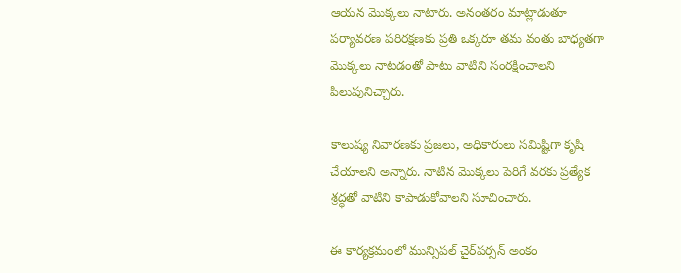ఆయన మొక్కలు నాటారు. అనంతరం మాట్లాడుతూ పర్యావరణ పరిరక్షణకు ప్రతి ఒక్కరూ తమ వంతు బాధ్యతగా మొక్కలు నాటడంతో పాటు వాటిని సంరక్షించాలని పిలుపునిచ్చారు.

కాలుష్య నివారణకు ప్రజలు, అధికారులు సమిష్టిగా కృషి చేయాలని అన్నారు. నాటిన మొక్కలు పెరిగే వరకు ప్రత్యేక శ్రద్ధతో వాటిని కాపాడుకోవాలని సూచించారు.

ఈ కార్యక్రమంలో మున్సిపల్ చైర్‌పర్సన్ అంకం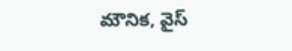మౌనిక, వైస్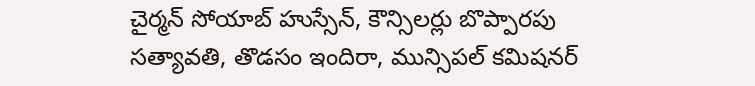చైర్మన్ సోయాబ్ హుస్సేన్, కౌన్సిలర్లు బొప్పారపు సత్యావతి, తొడసం ఇందిరా, మున్సిపల్ కమిషనర్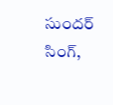సుందర్ సింగ్,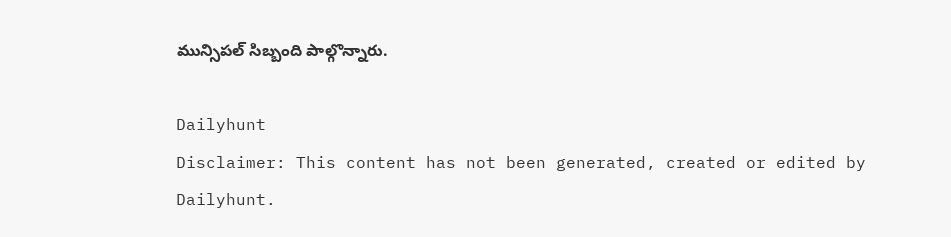మున్సిపల్ సిబ్బంది పాల్గొన్నారు.

Dailyhunt
Disclaimer: This content has not been generated, created or edited by Dailyhunt.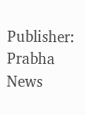Publisher: Prabha News